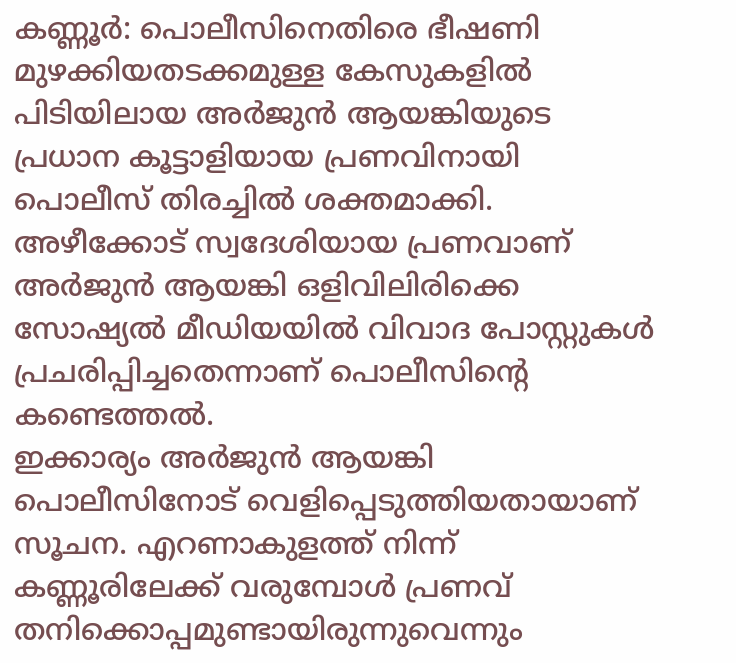കണ്ണൂർ: പൊലീസിനെതിരെ ഭീഷണി മുഴക്കിയതടക്കമുള്ള കേസുകളിൽ പിടിയിലായ അർജുൻ ആയങ്കിയുടെ പ്രധാന കൂട്ടാളിയായ പ്രണവിനായി പൊലീസ് തിരച്ചിൽ ശക്തമാക്കി. അഴീക്കോട് സ്വദേശിയായ പ്രണവാണ് അർജുൻ ആയങ്കി ഒളിവിലിരിക്കെ സോഷ്യൽ മീഡിയയിൽ വിവാദ പോസ്റ്റുകൾ പ്രചരിപ്പിച്ചതെന്നാണ് പൊലീസിന്റെ കണ്ടെത്തൽ.
ഇക്കാര്യം അർജുൻ ആയങ്കി പൊലീസിനോട് വെളിപ്പെടുത്തിയതായാണ് സൂചന. എറണാകുളത്ത് നിന്ന് കണ്ണൂരിലേക്ക് വരുമ്പോൾ പ്രണവ് തനിക്കൊപ്പമുണ്ടായിരുന്നുവെന്നും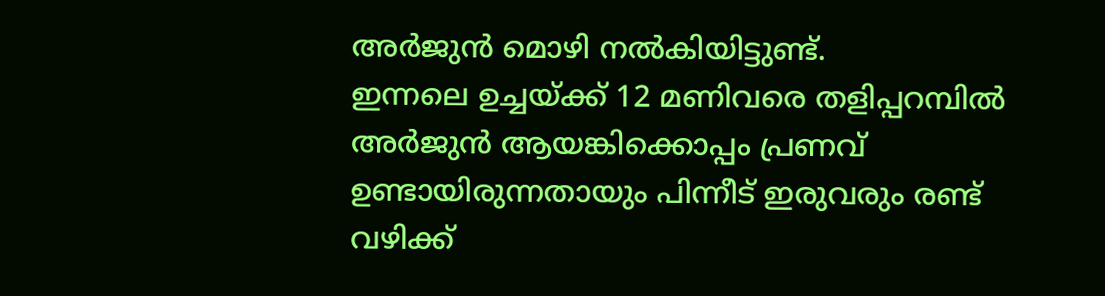അർജുൻ മൊഴി നൽകിയിട്ടുണ്ട്.
ഇന്നലെ ഉച്ചയ്ക്ക് 12 മണിവരെ തളിപ്പറമ്പിൽ അർജുൻ ആയങ്കിക്കൊപ്പം പ്രണവ് ഉണ്ടായിരുന്നതായും പിന്നീട് ഇരുവരും രണ്ട് വഴിക്ക്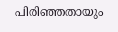പിരിഞ്ഞതായും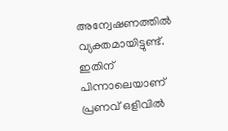അന്വേഷണത്തിൽ വ്യക്തമായിട്ടുണ്ട്. ഇതിന് പിന്നാലെയാണ് പ്രണവ് ഒളിവിൽ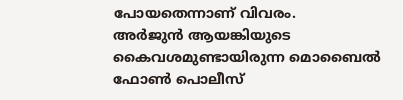പോയതെന്നാണ് വിവരം.
അർജുൻ ആയങ്കിയുടെ കൈവശമുണ്ടായിരുന്ന മൊബൈൽ ഫോൺ പൊലീസ്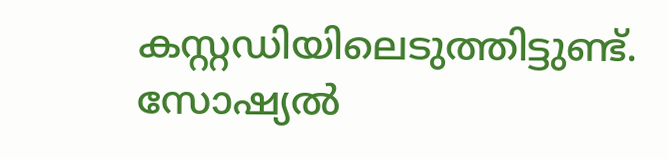കസ്റ്റഡിയിലെടുത്തിട്ടുണ്ട്. സോഷ്യൽ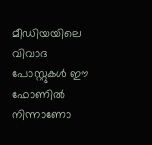മീഡിയയിലെ വിവാദ പോസ്റ്റുകൾ ഈ ഫോണിൽ നിന്നാണോ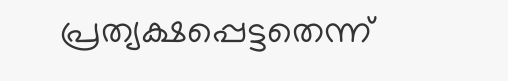പ്രത്യക്ഷപ്പെട്ടതെന്ന്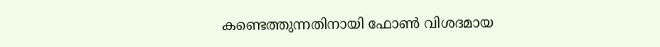കണ്ടെത്തുന്നതിനായി ഫോൺ വിശദമായ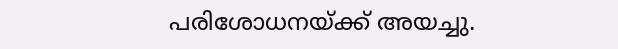പരിശോധനയ്ക്ക് അയച്ചു.